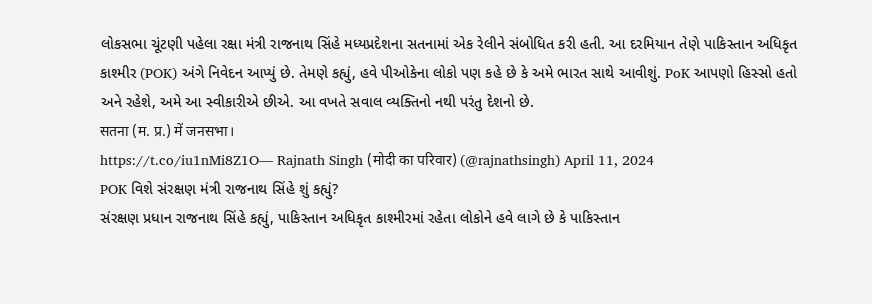લોકસભા ચૂંટણી પહેલા રક્ષા મંત્રી રાજનાથ સિંહે મધ્યપ્રદેશના સતનામાં એક રેલીને સંબોધિત કરી હતી. આ દરમિયાન તેણે પાકિસ્તાન અધિકૃત કાશ્મીર (POK) અંગે નિવેદન આપ્યું છે. તેમણે કહ્યું, હવે પીઓકેના લોકો પણ કહે છે કે અમે ભારત સાથે આવીશું. PoK આપણો હિસ્સો હતો અને રહેશે, અમે આ સ્વીકારીએ છીએ. આ વખતે સવાલ વ્યક્તિનો નથી પરંતુ દેશનો છે.
सतना (म. प्र.) में जनसभा।
https://t.co/iu1nMi8Z1O— Rajnath Singh (मोदी का परिवार) (@rajnathsingh) April 11, 2024
POK વિશે સંરક્ષણ મંત્રી રાજનાથ સિંહે શું કહ્યું?
સંરક્ષણ પ્રધાન રાજનાથ સિંહે કહ્યું, પાકિસ્તાન અધિકૃત કાશ્મીરમાં રહેતા લોકોને હવે લાગે છે કે પાકિસ્તાન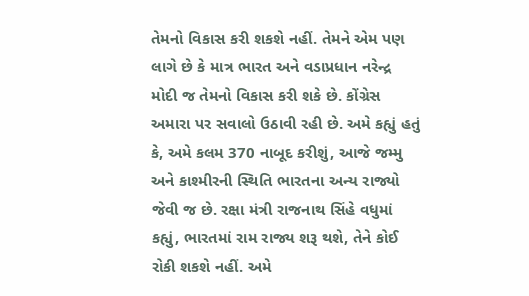તેમનો વિકાસ કરી શકશે નહીં. તેમને એમ પણ લાગે છે કે માત્ર ભારત અને વડાપ્રધાન નરેન્દ્ર મોદી જ તેમનો વિકાસ કરી શકે છે. કોંગ્રેસ અમારા પર સવાલો ઉઠાવી રહી છે. અમે કહ્યું હતું કે, અમે કલમ 370 નાબૂદ કરીશું, આજે જમ્મુ અને કાશ્મીરની સ્થિતિ ભારતના અન્ય રાજ્યો જેવી જ છે. રક્ષા મંત્રી રાજનાથ સિંહે વધુમાં કહ્યું, ભારતમાં રામ રાજ્ય શરૂ થશે, તેને કોઈ રોકી શકશે નહીં. અમે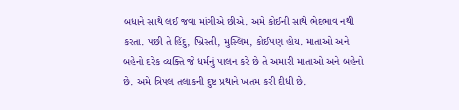બધાને સાથે લઈ જવા માંગીએ છીએ. અમે કોઈની સાથે ભેદભાવ નથી કરતા. પછી તે હિંદુ, ખ્રિસ્તી, મુસ્લિમ, કોઈપણ હોય. માતાઓ અને બહેનો દરેક વ્યક્તિ જે ધર્મનું પાલન કરે છે તે અમારી માતાઓ અને બહેનો છે. અમે ત્રિપલ તલાકની દુષ્ટ પ્રથાને ખતમ કરી દીધી છે.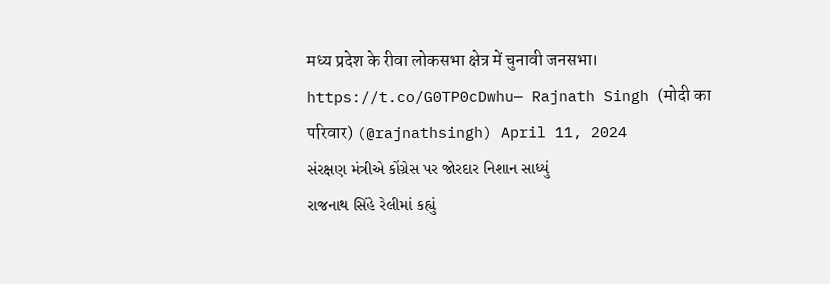मध्य प्रदेश के रीवा लोकसभा क्षेत्र में चुनावी जनसभा।
https://t.co/G0TP0cDwhu— Rajnath Singh (मोदी का परिवार) (@rajnathsingh) April 11, 2024
સંરક્ષણ મંત્રીએ કોંગ્રેસ પર જોરદાર નિશાન સાધ્યું
રાજનાથ સિંહે રેલીમાં કહ્યું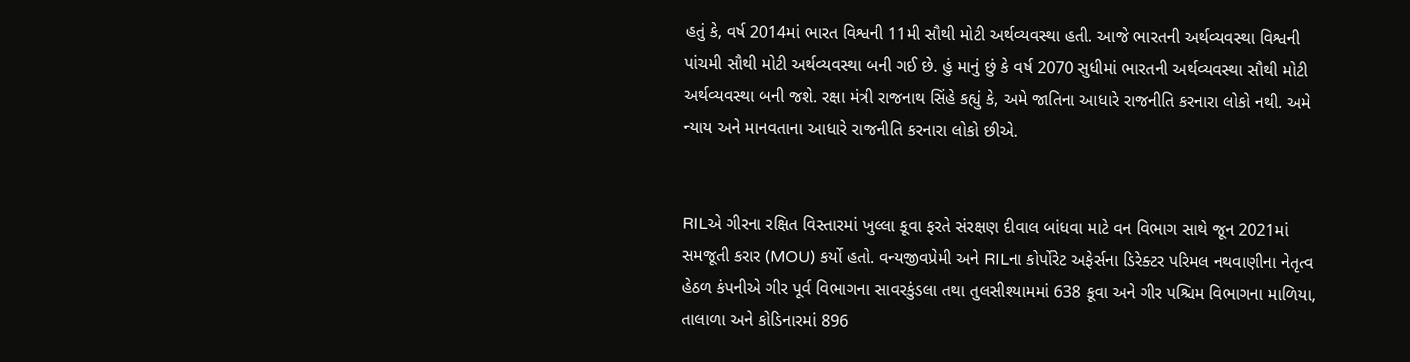હતું કે, વર્ષ 2014માં ભારત વિશ્વની 11મી સૌથી મોટી અર્થવ્યવસ્થા હતી. આજે ભારતની અર્થવ્યવસ્થા વિશ્વની પાંચમી સૌથી મોટી અર્થવ્યવસ્થા બની ગઈ છે. હું માનું છું કે વર્ષ 2070 સુધીમાં ભારતની અર્થવ્યવસ્થા સૌથી મોટી અર્થવ્યવસ્થા બની જશે. રક્ષા મંત્રી રાજનાથ સિંહે કહ્યું કે, અમે જાતિના આધારે રાજનીતિ કરનારા લોકો નથી. અમે ન્યાય અને માનવતાના આધારે રાજનીતિ કરનારા લોકો છીએ.


RILએ ગીરના રક્ષિત વિસ્તારમાં ખુલ્લા કૂવા ફરતે સંરક્ષણ દીવાલ બાંધવા માટે વન વિભાગ સાથે જૂન 2021માં સમજૂતી કરાર (MOU) કર્યો હતો. વન્યજીવપ્રેમી અને RILના કોર્પોરેટ અફેર્સના ડિરેક્ટર પરિમલ નથવાણીના નેતૃત્વ હેઠળ કંપનીએ ગીર પૂર્વ વિભાગના સાવરકુંડલા તથા તુલસીશ્યામમાં 638 કૂવા અને ગીર પશ્ચિમ વિભાગના માળિયા, તાલાળા અને કોડિનારમાં 896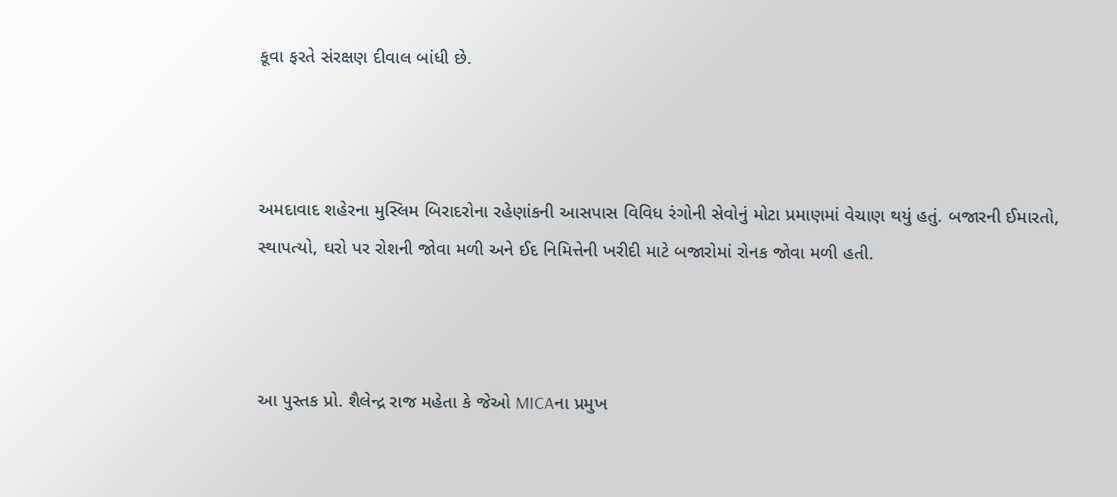કૂવા ફરતે સંરક્ષણ દીવાલ બાંધી છે.



અમદાવાદ શહેરના મુસ્લિમ બિરાદરોના રહેણાંકની આસપાસ વિવિધ રંગોની સેવોનું મોટા પ્રમાણમાં વેચાણ થયું હતું. બજારની ઈમારતો, સ્થાપત્યો, ઘરો પર રોશની જોવા મળી અને ઈદ નિમિત્તેની ખરીદી માટે બજારોમાં રોનક જોવા મળી હતી.



આ પુસ્તક પ્રો. શૈલેન્દ્ર રાજ મહેતા કે જેઓ MICAના પ્રમુખ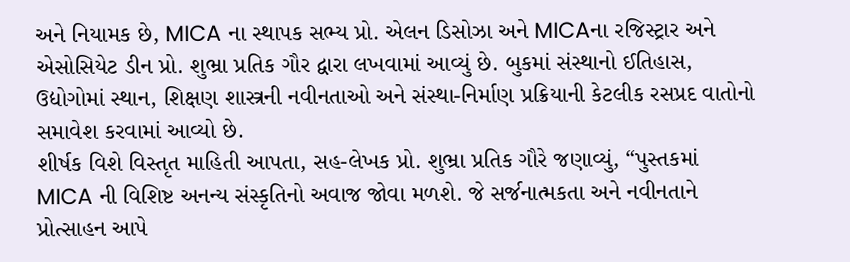અને નિયામક છે, MICA ના સ્થાપક સભ્ય પ્રો. એલન ડિસોઝા અને MICAના રજિસ્ટ્રાર અને એસોસિયેટ ડીન પ્રો. શુભ્રા પ્રતિક ગૌર દ્વારા લખવામાં આવ્યું છે. બુકમાં સંસ્થાનો ઈતિહાસ, ઉદ્યોગોમાં સ્થાન, શિક્ષણ શાસ્ત્રની નવીનતાઓ અને સંસ્થા-નિર્માણ પ્રક્રિયાની કેટલીક રસપ્રદ વાતોનો સમાવેશ કરવામાં આવ્યો છે.
શીર્ષક વિશે વિસ્તૃત માહિતી આપતા, સહ-લેખક પ્રો. શુભ્રા પ્રતિક ગૌરે જણાવ્યું, “પુસ્તકમાં MICA ની વિશિષ્ટ અનન્ય સંસ્કૃતિનો અવાજ જોવા મળશે. જે સર્જનાત્મકતા અને નવીનતાને પ્રોત્સાહન આપે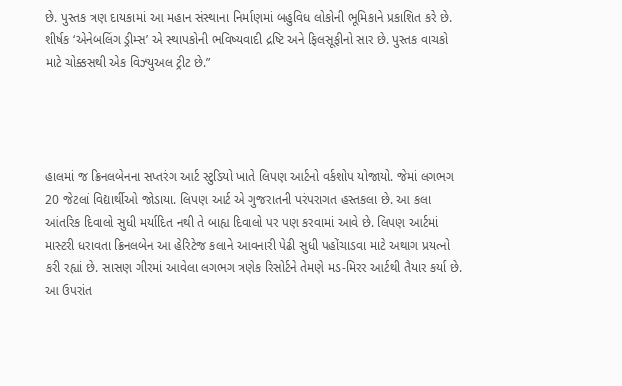છે. પુસ્તક ત્રણ દાયકામાં આ મહાન સંસ્થાના નિર્માણમાં બહુવિધ લોકોની ભૂમિકાને પ્રકાશિત કરે છે. શીર્ષક ‘એનેબલિંગ ડ્રીમ્સ’ એ સ્થાપકોની ભવિષ્યવાદી દ્રષ્ટિ અને ફિલસૂફીનો સાર છે. પુસ્તક વાચકો માટે ચોક્કસથી એક વિઝ્યુઅલ ટ્રીટ છે.”




હાલમાં જ ક્રિનલબેનના સપ્તરંગ આર્ટ સ્ટુડિયો ખાતે લિપણ આર્ટનો વર્કશોપ યોજાયો. જેમાં લગભગ 20 જેટલાં વિદ્યાર્થીઓ જોડાયા. લિપણ આર્ટ એ ગુજરાતની પરંપરાગત હસ્તકલા છે. આ કલા આંતરિક દિવાલો સુધી મર્યાદિત નથી તે બાહ્ય દિવાલો પર પણ કરવામાં આવે છે. લિપણ આર્ટમાં માસ્ટરી ધરાવતા ક્રિનલબેન આ હેરિટેજ કલાને આવનારી પેઢી સુધી પહોંચાડવા માટે અથાગ પ્રયત્નો કરી રહ્યાં છે. સાસણ ગીરમાં આવેલા લગભગ ત્રણેક રિસોર્ટને તેમણે મડ-મિરર આર્ટથી તૈયાર કર્યા છે. આ ઉપરાંત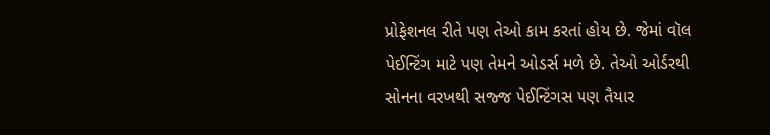પ્રોફેશનલ રીતે પણ તેઓ કામ કરતાં હોય છે. જેમાં વૉલ પેઈન્ટિંગ માટે પણ તેમને ઓડર્સ મળે છે. તેઓ ઓર્ડરથી સોનના વરખથી સજ્જ પેઈન્ટિંગસ પણ તૈયાર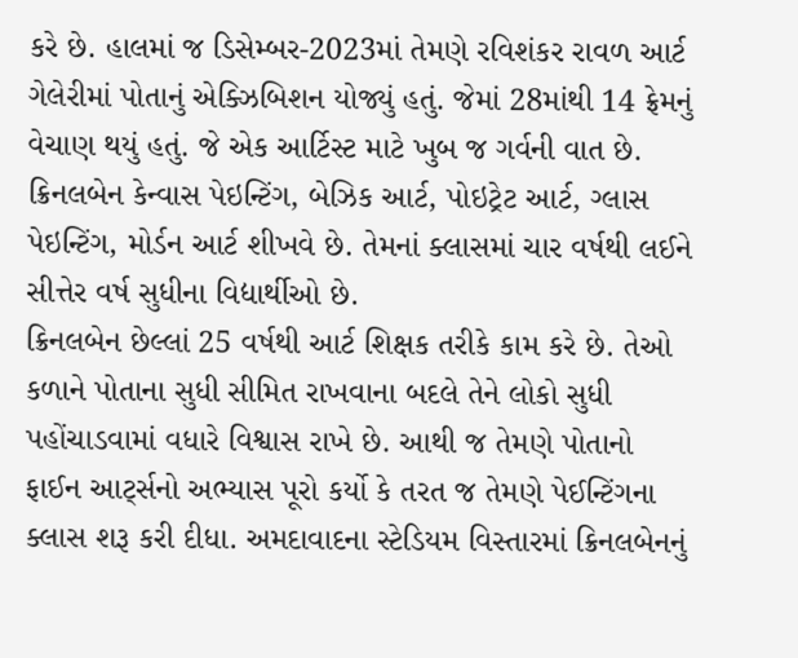કરે છે. હાલમાં જ ડિસેમ્બર-2023માં તેમણે રવિશંકર રાવળ આર્ટ ગેલેરીમાં પોતાનું એક્ઝિબિશન યોજ્યું હતું. જેમાં 28માંથી 14 ફ્રેમનું વેચાણ થયું હતું. જે એક આર્ટિસ્ટ માટે ખુબ જ ગર્વની વાત છે. ક્રિનલબેન કેન્વાસ પેઇન્ટિંગ, બેઝિક આર્ટ, પોઇટ્રેટ આર્ટ, ગ્લાસ પેઇન્ટિંગ, મોર્ડન આર્ટ શીખવે છે. તેમનાં ક્લાસમાં ચાર વર્ષથી લઈને સીત્તેર વર્ષ સુધીના વિદ્યાર્થીઓ છે.
ક્રિનલબેન છેલ્લાં 25 વર્ષથી આર્ટ શિક્ષક તરીકે કામ કરે છે. તેઓ કળાને પોતાના સુધી સીમિત રાખવાના બદલે તેને લોકો સુધી પહોંચાડવામાં વધારે વિશ્વાસ રાખે છે. આથી જ તેમણે પોતાનો ફાઈન આર્ટ્સનો અભ્યાસ પૂરો કર્યો કે તરત જ તેમણે પેઈન્ટિંગના ક્લાસ શરૂ કરી દીધા. અમદાવાદના સ્ટેડિયમ વિસ્તારમાં ક્રિનલબેનનું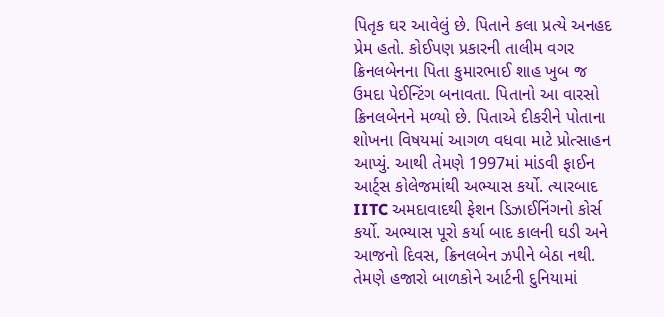પિતૃક ઘર આવેલું છે. પિતાને કલા પ્રત્યે અનહદ પ્રેમ હતો. કોઈપણ પ્રકારની તાલીમ વગર ક્રિનલબેનના પિતા કુમારભાઈ શાહ ખુબ જ ઉમદા પેઈન્ટિંગ બનાવતા. પિતાનો આ વારસો ક્રિનલબેનને મળ્યો છે. પિતાએ દીકરીને પોતાના શોખના વિષયમાં આગળ વધવા માટે પ્રોત્સાહન આપ્યું. આથી તેમણે 1997માં માંડવી ફાઈન આર્ટ્સ કોલેજમાંથી અભ્યાસ કર્યો. ત્યારબાદ IITC અમદાવાદથી ફેશન ડિઝાઈનિંગનો કોર્સ કર્યો. અભ્યાસ પૂરો કર્યા બાદ કાલની ઘડી અને આજનો દિવસ, ક્રિનલબેન ઝપીને બેઠા નથી. તેમણે હજારો બાળકોને આર્ટની દુનિયામાં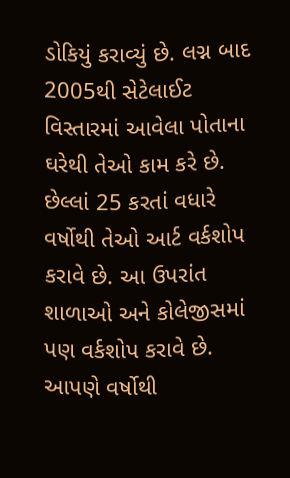ડોકિયું કરાવ્યું છે. લગ્ન બાદ 2005થી સેટેલાઈટ વિસ્તારમાં આવેલા પોતાના ઘરેથી તેઓ કામ કરે છે. છેલ્લાં 25 કરતાં વધારે વર્ષોથી તેઓ આર્ટ વર્કશોપ કરાવે છે. આ ઉપરાંત શાળાઓ અને કોલેજીસમાં પણ વર્કશોપ કરાવે છે.
આપણે વર્ષોથી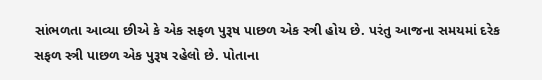સાંભળતા આવ્યા છીએ કે એક સફળ પુરૂષ પાછળ એક સ્ત્રી હોય છે. પરંતુ આજના સમયમાં દરેક સફળ સ્ત્રી પાછળ એક પુરૂષ રહેલો છે. પોતાના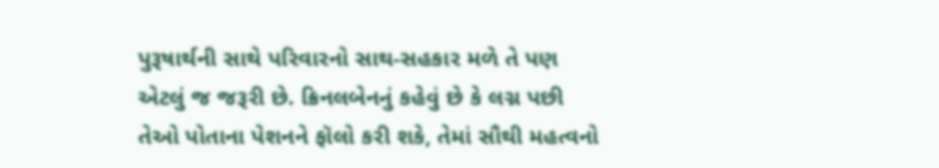પુરૂષાર્થની સાથે પરિવારનો સાથ-સહકાર મળે તે પણ એટલું જ જરૂરી છે. ક્રિનલબેનનું કહેવું છે કે લગ્ન પછી તેઓ પોતાના પેશનને ફૉલો કરી શકે, તેમાં સૌથી મહત્વનો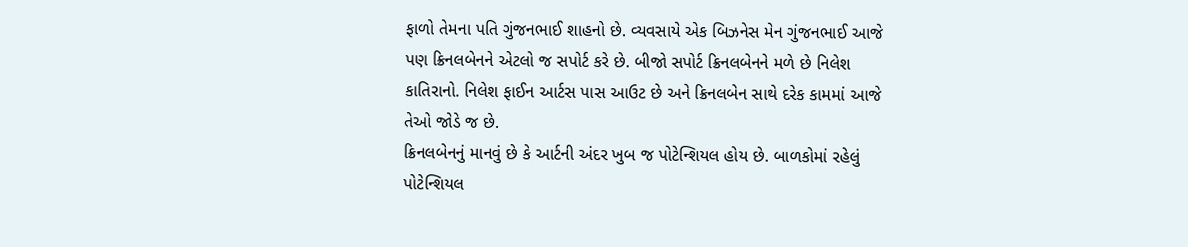ફાળો તેમના પતિ ગુંજનભાઈ શાહનો છે. વ્યવસાયે એક બિઝનેસ મેન ગુંજનભાઈ આજે પણ ક્રિનલબેનને એટલો જ સપોર્ટ કરે છે. બીજો સપોર્ટ ક્રિનલબેનને મળે છે નિલેશ કાતિરાનો. નિલેશ ફાઈન આર્ટસ પાસ આઉટ છે અને ક્રિનલબેન સાથે દરેક કામમાં આજે તેઓ જોડે જ છે.
ક્રિનલબેનનું માનવું છે કે આર્ટની અંદર ખુબ જ પોટેન્શિયલ હોય છે. બાળકોમાં રહેલું પોટેન્શિયલ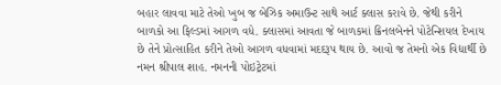બહાર લાવવા માટે તેઓ ખુબ જ બેઝિક અમાઉન્ટ સાથે આર્ટ ક્લાસ કરાવે છે. જેથી કરીને બાળકો આ ફિલ્ડમાં આગળ વધે. ક્લાસમાં આવતા જે બાળકમાં ક્રિનલબેનને પોટેન્શિયલ દેખાય છે તેને પ્રોત્સાહિત કરીને તેઓ આગળ વધવામાં મદદરૂપ થાય છે. આવો જ તેમનો એક વિદ્યાર્થી છે નમન શ્રીપાલ શાહ. નમનની પોઇટ્રેટમાં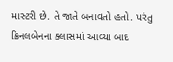માસ્ટરી છે. તે જાતે બનાવતો હતો. પરંતુ ક્રિનલબેનના ક્લાસમાં આવ્યા બાદ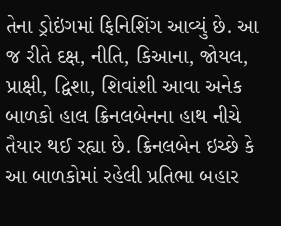તેના ડ્રોઇંગમાં ફિનિશિંગ આવ્યું છે. આ જ રીતે દક્ષ, નીતિ, કિઆના, જોયલ, પ્રાક્ષી, દ્વિશા, શિવાંશી આવા અનેક બાળકો હાલ ક્રિનલબેનના હાથ નીચે તૈયાર થઈ રહ્યા છે. ક્રિનલબેન ઇચ્છે કે આ બાળકોમાં રહેલી પ્રતિભા બહાર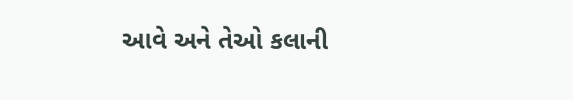આવે અને તેઓ કલાની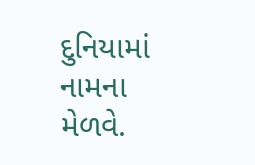દુનિયામાં નામના મેળવે.